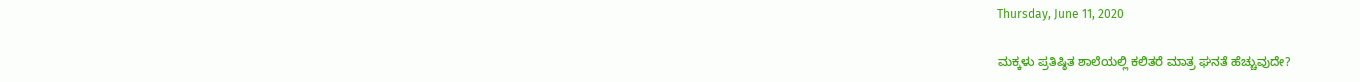Thursday, June 11, 2020

ಮಕ್ಕಳು ಪ್ರತಿಷ್ಠಿತ ಶಾಲೆಯಲ್ಲಿ ಕಲಿತರೆ ಮಾತ್ರ ಘನತೆ ಹೆಚ್ಚುವುದೇ?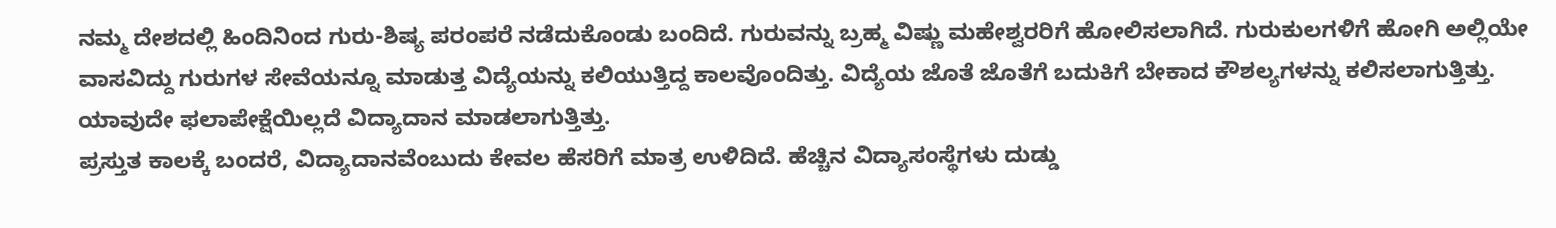ನಮ್ಮ ದೇಶದಲ್ಲಿ ಹಿಂದಿನಿಂದ ಗುರು-ಶಿಷ್ಯ ಪರಂಪರೆ ನಡೆದುಕೊಂಡು ಬಂದಿದೆ. ಗುರುವನ್ನು ಬ್ರಹ್ಮ ವಿಷ್ಣು ಮಹೇಶ್ವರರಿಗೆ ಹೋಲಿಸಲಾಗಿದೆ. ಗುರುಕುಲಗಳಿಗೆ ಹೋಗಿ ಅಲ್ಲಿಯೇ ವಾಸವಿದ್ದು ಗುರುಗಳ ಸೇವೆಯನ್ನೂ ಮಾಡುತ್ತ ವಿದ್ಯೆಯನ್ನು ಕಲಿಯುತ್ತಿದ್ದ ಕಾಲವೊಂದಿತ್ತು. ವಿದ್ಯೆಯ ಜೊತೆ ಜೊತೆಗೆ ಬದುಕಿಗೆ ಬೇಕಾದ ಕೌಶಲ್ಯಗಳನ್ನು ಕಲಿಸಲಾಗುತ್ತಿತ್ತು. ಯಾವುದೇ ಫಲಾಪೇಕ್ಷೆಯಿಲ್ಲದೆ ವಿದ್ಯಾದಾನ ಮಾಡಲಾಗುತ್ತಿತ್ತು.
ಪ್ರಸ್ತುತ ಕಾಲಕ್ಕೆ ಬಂದರೆ, ವಿದ್ಯಾದಾನವೆಂಬುದು ಕೇವಲ ಹೆಸರಿಗೆ ಮಾತ್ರ ಉಳಿದಿದೆ. ಹೆಚ್ಚಿನ ವಿದ್ಯಾಸಂಸ್ಥೆಗಳು ದುಡ್ಡು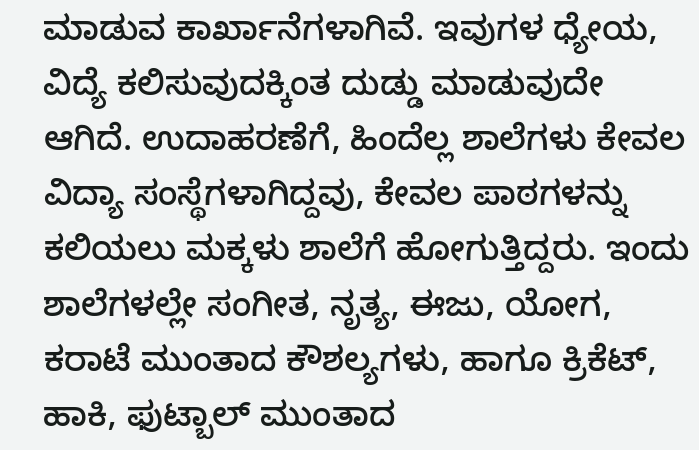ಮಾಡುವ ಕಾರ್ಖಾನೆಗಳಾಗಿವೆ. ಇವುಗಳ ಧ್ಯೇಯ, ವಿದ್ಯೆ ಕಲಿಸುವುದಕ್ಕಿಂತ ದುಡ್ಡು ಮಾಡುವುದೇ ಆಗಿದೆ. ಉದಾಹರಣೆಗೆ, ಹಿಂದೆಲ್ಲ ಶಾಲೆಗಳು ಕೇವಲ ವಿದ್ಯಾ ಸಂಸ್ಥೆಗಳಾಗಿದ್ದವು, ಕೇವಲ ಪಾಠಗಳನ್ನು ಕಲಿಯಲು ಮಕ್ಕಳು ಶಾಲೆಗೆ ಹೋಗುತ್ತಿದ್ದರು. ಇಂದು ಶಾಲೆಗಳಲ್ಲೇ ಸಂಗೀತ, ನೃತ್ಯ, ಈಜು, ಯೋಗ, ಕರಾಟೆ ಮುಂತಾದ ಕೌಶಲ್ಯಗಳು, ಹಾಗೂ ಕ್ರಿಕೆಟ್, ಹಾಕಿ, ಫುಟ್ಬಾಲ್ ಮುಂತಾದ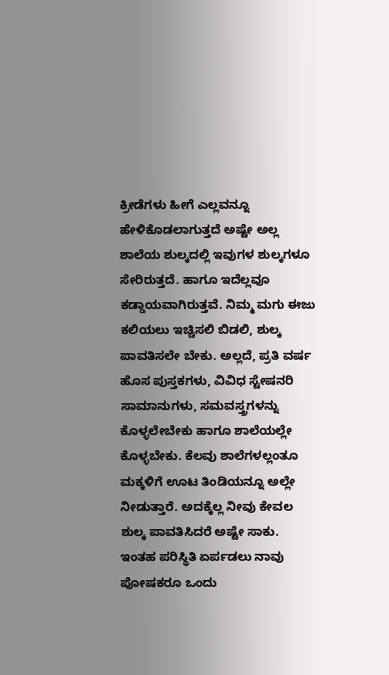ಕ್ರೀಡೆಗಳು ಹೀಗೆ ಎಲ್ಲವನ್ನೂ ಹೇಳಿಕೊಡಲಾಗುತ್ತದೆ ಅಷ್ಟೇ ಅಲ್ಲ ಶಾಲೆಯ ಶುಲ್ಕದಲ್ಲಿ ಇವುಗಳ ಶುಲ್ಕಗಳೂ ಸೇರಿರುತ್ತದೆ. ಹಾಗೂ ಇದೆಲ್ಲವೂ ಕಡ್ಡಾಯವಾಗಿರುತ್ತವೆ. ನಿಮ್ಮ ಮಗು ಈಜು ಕಲಿಯಲು ಇಚ್ಚಿಸಲಿ ಬಿಡಲಿ, ಶುಲ್ಕ ಪಾವತಿಸಲೇ ಬೇಕು. ಅಲ್ಲದೆ, ಪ್ರತಿ ವರ್ಷ ಹೊಸ ಪುಸ್ತಕಗಳು, ವಿವಿಧ ಸ್ಟೇಷನರಿ ಸಾಮಾನುಗಳು, ಸಮವಸ್ತ್ರಗಳನ್ನು ಕೊಳ್ಳಲೇಬೇಕು ಹಾಗೂ ಶಾಲೆಯಲ್ಲೇ ಕೊಳ್ಳಬೇಕು. ಕೆಲವು ಶಾಲೆಗಳಲ್ಲಂತೂ ಮಕ್ಕಳಿಗೆ ಊಟ ತಿಂಡಿಯನ್ನೂ ಅಲ್ಲೇ ನೀಡುತ್ತಾರೆ. ಅದಕ್ಕೆಲ್ಲ ನೀವು ಕೇವಲ ಶುಲ್ಕ ಪಾವತಿಸಿದರೆ ಅಷ್ಟೇ ಸಾಕು.
ಇಂತಹ ಪರಿಸ್ಥಿತಿ ಏರ್ಪಡಲು ನಾವು ಪೋಷಕರೂ ಒಂದು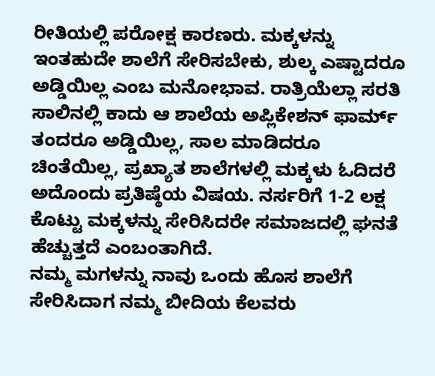ರೀತಿಯಲ್ಲಿ ಪರೋಕ್ಷ ಕಾರಣರು. ಮಕ್ಕಳನ್ನು ಇಂತಹುದೇ ಶಾಲೆಗೆ ಸೇರಿಸಬೇಕು, ಶುಲ್ಕ ಎಷ್ಟಾದರೂ ಅಡ್ಡಿಯಿಲ್ಲ ಎಂಬ ಮನೋಭಾವ. ರಾತ್ರಿಯೆಲ್ಲಾ ಸರತಿ ಸಾಲಿನಲ್ಲಿ ಕಾದು ಆ ಶಾಲೆಯ ಅಪ್ಲಿಕೇಶನ್ ಫಾರ್ಮ್ ತಂದರೂ ಅಡ್ಡಿಯಿಲ್ಲ, ಸಾಲ ಮಾಡಿದರೂ ಚಿಂತೆಯಿಲ್ಲ, ಪ್ರಖ್ಯಾತ ಶಾಲೆಗಳಲ್ಲಿ ಮಕ್ಕಳು ಓದಿದರೆ ಅದೊಂದು ಪ್ರತಿಷ್ಠೆಯ ವಿಷಯ. ನರ್ಸರಿಗೆ 1-2 ಲಕ್ಷ ಕೊಟ್ಟು ಮಕ್ಕಳನ್ನು ಸೇರಿಸಿದರೇ ಸಮಾಜದಲ್ಲಿ ಘನತೆ ಹೆಚ್ಚುತ್ತದೆ ಎಂಬಂತಾಗಿದೆ.
ನಮ್ಮ ಮಗಳನ್ನು ನಾವು ಒಂದು ಹೊಸ ಶಾಲೆಗೆ ಸೇರಿಸಿದಾಗ ನಮ್ಮ ಬೀದಿಯ ಕೆಲವರು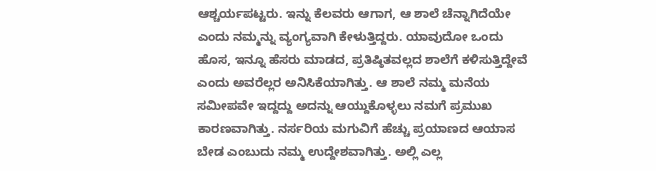ಆಶ್ಚರ್ಯಪಟ್ಟರು. ಇನ್ನು ಕೆಲವರು ಆಗಾಗ, ಆ ಶಾಲೆ ಚೆನ್ನಾಗಿದೆಯೇ ಎಂದು ನಮ್ಮನ್ನು ವ್ಯಂಗ್ಯವಾಗಿ ಕೇಳುತ್ತಿದ್ದರು. ಯಾವುದೋ ಒಂದು ಹೊಸ, ಇನ್ನೂ ಹೆಸರು ಮಾಡದ, ಪ್ರತಿಷ್ಠಿತವಲ್ಲದ ಶಾಲೆಗೆ ಕಳಿಸುತ್ತಿದ್ದೇವೆ ಎಂದು ಅವರೆಲ್ಲರ ಅನಿಸಿಕೆಯಾಗಿತ್ತು. ಆ ಶಾಲೆ ನಮ್ಮ ಮನೆಯ ಸಮೀಪವೇ ಇದ್ದದ್ದು ಅದನ್ನು ಆಯ್ದುಕೊಳ್ಳಲು ನಮಗೆ ಪ್ರಮುಖ ಕಾರಣವಾಗಿತ್ತು. ನರ್ಸರಿಯ ಮಗುವಿಗೆ ಹೆಚ್ಚು ಪ್ರಯಾಣದ ಆಯಾಸ ಬೇಡ ಎಂಬುದು ನಮ್ಮ ಉದ್ದೇಶವಾಗಿತ್ತು. ಅಲ್ಲಿ ಎಲ್ಲ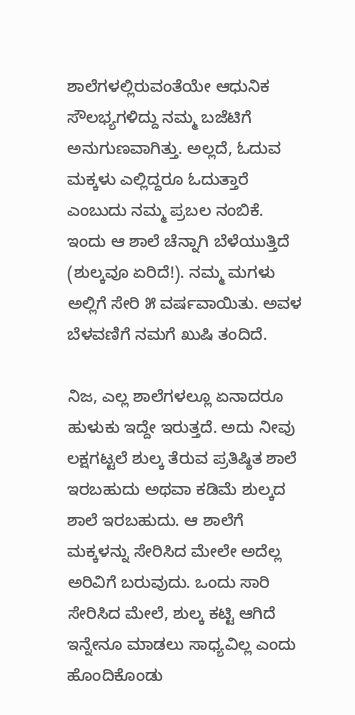ಶಾಲೆಗಳಲ್ಲಿರುವಂತೆಯೇ ಆಧುನಿಕ ಸೌಲಭ್ಯಗಳಿದ್ದು ನಮ್ಮ ಬಜೆಟಿಗೆ ಅನುಗುಣವಾಗಿತ್ತು. ಅಲ್ಲದೆ, ಓದುವ ಮಕ್ಕಳು ಎಲ್ಲಿದ್ದರೂ ಓದುತ್ತಾರೆ ಎಂಬುದು ನಮ್ಮ ಪ್ರಬಲ ನಂಬಿಕೆ. ಇಂದು ಆ ಶಾಲೆ ಚೆನ್ನಾಗಿ ಬೆಳೆಯುತ್ತಿದೆ (ಶುಲ್ಕವೂ ಏರಿದೆ!). ನಮ್ಮ ಮಗಳು ಅಲ್ಲಿಗೆ ಸೇರಿ ೫ ವರ್ಷವಾಯಿತು. ಅವಳ ಬೆಳವಣಿಗೆ ನಮಗೆ ಖುಷಿ ತಂದಿದೆ.

ನಿಜ, ಎಲ್ಲ ಶಾಲೆಗಳಲ್ಲೂ ಏನಾದರೂ ಹುಳುಕು ಇದ್ದೇ ಇರುತ್ತದೆ. ಅದು ನೀವು ಲಕ್ಷಗಟ್ಟಲೆ ಶುಲ್ಕ ತೆರುವ ಪ್ರತಿಷ್ಠಿತ ಶಾಲೆ ಇರಬಹುದು ಅಥವಾ ಕಡಿಮೆ ಶುಲ್ಕದ ಶಾಲೆ ಇರಬಹುದು. ಆ ಶಾಲೆಗೆ ಮಕ್ಕಳನ್ನು ಸೇರಿಸಿದ ಮೇಲೇ ಅದೆಲ್ಲ ಅರಿವಿಗೆ ಬರುವುದು. ಒಂದು ಸಾರಿ ಸೇರಿಸಿದ ಮೇಲೆ, ಶುಲ್ಕ ಕಟ್ಟಿ ಆಗಿದೆ ಇನ್ನೇನೂ ಮಾಡಲು ಸಾಧ್ಯವಿಲ್ಲ ಎಂದು ಹೊಂದಿಕೊಂಡು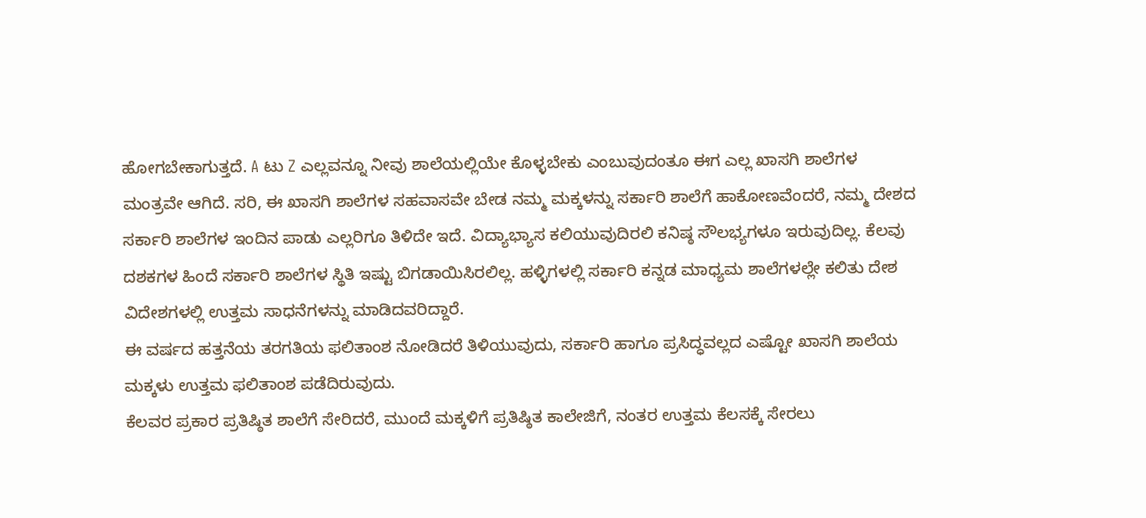ಹೋಗಬೇಕಾಗುತ್ತದೆ. A ಟು Z ಎಲ್ಲವನ್ನೂ ನೀವು ಶಾಲೆಯಲ್ಲಿಯೇ ಕೊಳ್ಳಬೇಕು ಎಂಬುವುದಂತೂ ಈಗ ಎಲ್ಲ ಖಾಸಗಿ ಶಾಲೆಗಳ ಮಂತ್ರವೇ ಆಗಿದೆ. ಸರಿ, ಈ ಖಾಸಗಿ ಶಾಲೆಗಳ ಸಹವಾಸವೇ ಬೇಡ ನಮ್ಮ ಮಕ್ಕಳನ್ನು ಸರ್ಕಾರಿ ಶಾಲೆಗೆ ಹಾಕೋಣವೆಂದರೆ, ನಮ್ಮ ದೇಶದ ಸರ್ಕಾರಿ ಶಾಲೆಗಳ ಇಂದಿನ ಪಾಡು ಎಲ್ಲರಿಗೂ ತಿಳಿದೇ ಇದೆ. ವಿದ್ಯಾಭ್ಯಾಸ ಕಲಿಯುವುದಿರಲಿ ಕನಿಷ್ಠ ಸೌಲಭ್ಯಗಳೂ ಇರುವುದಿಲ್ಲ. ಕೆಲವು ದಶಕಗಳ ಹಿಂದೆ ಸರ್ಕಾರಿ ಶಾಲೆಗಳ ಸ್ಥಿತಿ ಇಷ್ಟು ಬಿಗಡಾಯಿಸಿರಲಿಲ್ಲ. ಹಳ್ಳಿಗಳಲ್ಲಿ ಸರ್ಕಾರಿ ಕನ್ನಡ ಮಾಧ್ಯಮ ಶಾಲೆಗಳಲ್ಲೇ ಕಲಿತು ದೇಶ ವಿದೇಶಗಳಲ್ಲಿ ಉತ್ತಮ ಸಾಧನೆಗಳನ್ನು ಮಾಡಿದವರಿದ್ದಾರೆ.
ಈ ವರ್ಷದ ಹತ್ತನೆಯ ತರಗತಿಯ ಫಲಿತಾಂಶ ನೋಡಿದರೆ ತಿಳಿಯುವುದು, ಸರ್ಕಾರಿ ಹಾಗೂ ಪ್ರಸಿದ್ಧವಲ್ಲದ ಎಷ್ಟೋ ಖಾಸಗಿ ಶಾಲೆಯ ಮಕ್ಕಳು ಉತ್ತಮ ಫಲಿತಾಂಶ ಪಡೆದಿರುವುದು.
ಕೆಲವರ ಪ್ರಕಾರ ಪ್ರತಿಷ್ಠಿತ ಶಾಲೆಗೆ ಸೇರಿದರೆ, ಮುಂದೆ ಮಕ್ಕಳಿಗೆ ಪ್ರತಿಷ್ಠಿತ ಕಾಲೇಜಿಗೆ, ನಂತರ ಉತ್ತಮ ಕೆಲಸಕ್ಕೆ ಸೇರಲು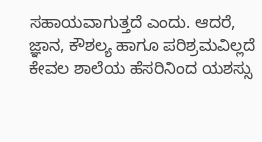ಸಹಾಯವಾಗುತ್ತದೆ ಎಂದು. ಆದರೆ, ಜ್ಞಾನ, ಕೌಶಲ್ಯ ಹಾಗೂ ಪರಿಶ್ರಮವಿಲ್ಲದೆ ಕೇವಲ ಶಾಲೆಯ ಹೆಸರಿನಿಂದ ಯಶಸ್ಸು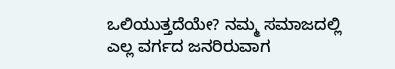ಒಲಿಯುತ್ತದೆಯೇ? ನಮ್ಮ ಸಮಾಜದಲ್ಲಿ ಎಲ್ಲ ವರ್ಗದ ಜನರಿರುವಾಗ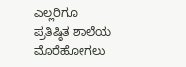ಎಲ್ಲರಿಗೂ ಪ್ರತಿಷ್ಠಿತ ಶಾಲೆಯ ಮೊರೆಹೋಗಲು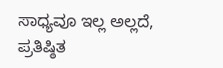ಸಾಧ್ಯವೂ ಇಲ್ಲ ಅಲ್ಲದೆ, ಪ್ರತಿಷ್ಠಿತ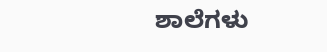ಶಾಲೆಗಳು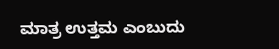ಮಾತ್ರ ಉತ್ತಮ ಎಂಬುದು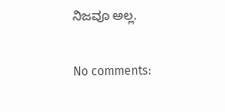ನಿಜವೂ ಅಲ್ಲ.

No comments: